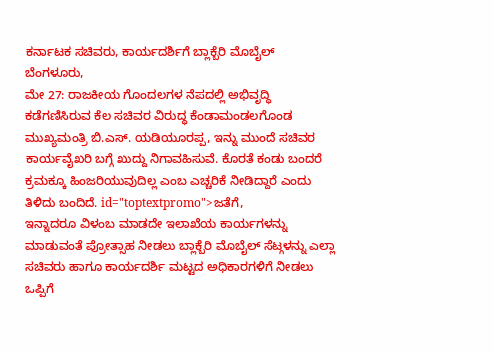ಕರ್ನಾಟಕ ಸಚಿವರು, ಕಾರ್ಯದರ್ಶಿಗೆ ಬ್ಲಾಕ್ಬೆರಿ ಮೊಬೈಲ್
ಬೆಂಗಳೂರು,
ಮೇ 27: ರಾಜಕೀಯ ಗೊಂದಲಗಳ ನೆಪದಲ್ಲಿ ಅಭಿವೃದ್ಧಿ ಕಡೆಗಣಿಸಿರುವ ಕೆಲ ಸಚಿವರ ವಿರುದ್ಧ ಕೆಂಡಾಮಂಡಲಗೊಂಡ ಮುಖ್ಯಮಂತ್ರಿ ಬಿ.ಎಸ್. ಯಡಿಯೂರಪ್ಪ, ಇನ್ನು ಮುಂದೆ ಸಚಿವರ ಕಾರ್ಯವೈಖರಿ ಬಗ್ಗೆ ಖುದ್ದು ನಿಗಾವಹಿಸುವೆ. ಕೊರತೆ ಕಂಡು ಬಂದರೆ ಕ್ರಮಕ್ಕೂ ಹಿಂಜರಿಯುವುದಿಲ್ಲ ಎಂಬ ಎಚ್ಚರಿಕೆ ನೀಡಿದ್ದಾರೆ ಎಂದು ತಿಳಿದು ಬಂದಿದೆ. id="toptextpromo">ಜತೆಗೆ,
ಇನ್ನಾದರೂ ವಿಳಂಬ ಮಾಡದೇ ಇಲಾಖೆಯ ಕಾರ್ಯಗಳನ್ನು ಮಾಡುವಂತೆ ಪ್ರೋತ್ಸಾಹ ನೀಡಲು ಬ್ಲಾಕ್ಬೆರಿ ಮೊಬೈಲ್ ಸೆಟ್ಗಳನ್ನು ಎಲ್ಲಾ ಸಚಿವರು ಹಾಗೂ ಕಾರ್ಯದರ್ಶಿ ಮಟ್ಟದ ಅಧಿಕಾರಗಳಿಗೆ ನೀಡಲು ಒಪ್ಪಿಗೆ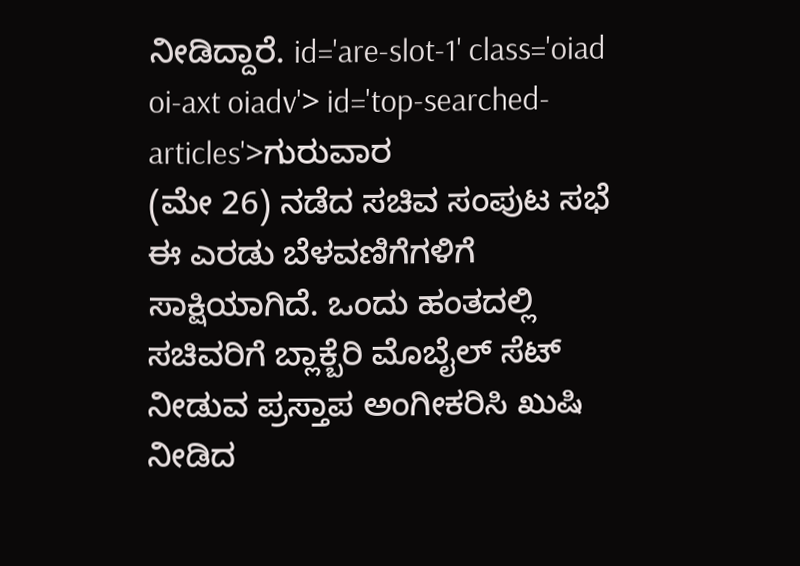ನೀಡಿದ್ದಾರೆ. id='are-slot-1' class='oiad oi-axt oiadv'> id='top-searched-articles'>ಗುರುವಾರ
(ಮೇ 26) ನಡೆದ ಸಚಿವ ಸಂಪುಟ ಸಭೆ ಈ ಎರಡು ಬೆಳವಣಿಗೆಗಳಿಗೆ ಸಾಕ್ಷಿಯಾಗಿದೆ. ಒಂದು ಹಂತದಲ್ಲಿ ಸಚಿವರಿಗೆ ಬ್ಲಾಕ್ಬೆರಿ ಮೊಬೈಲ್ ಸೆಟ್ ನೀಡುವ ಪ್ರಸ್ತಾಪ ಅಂಗೀಕರಿಸಿ ಖುಷಿ ನೀಡಿದ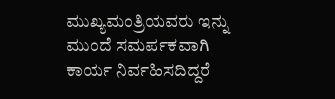ಮುಖ್ಯಮಂತ್ರಿಯವರು ಇನ್ನು ಮುಂದೆ ಸಮರ್ಪಕವಾಗಿ ಕಾರ್ಯ ನಿರ್ವಹಿಸದಿದ್ದರೆ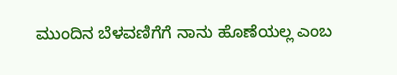ಮುಂದಿನ ಬೆಳವಣಿಗೆಗೆ ನಾನು ಹೊಣೆಯಲ್ಲ ಎಂಬ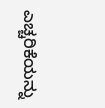ಎಚ್ಚರಿಕೆಯನ್ನು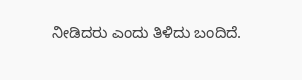ನೀಡಿದರು ಎಂದು ತಿಳಿದು ಬಂದಿದೆ.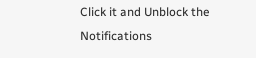Click it and Unblock the Notifications